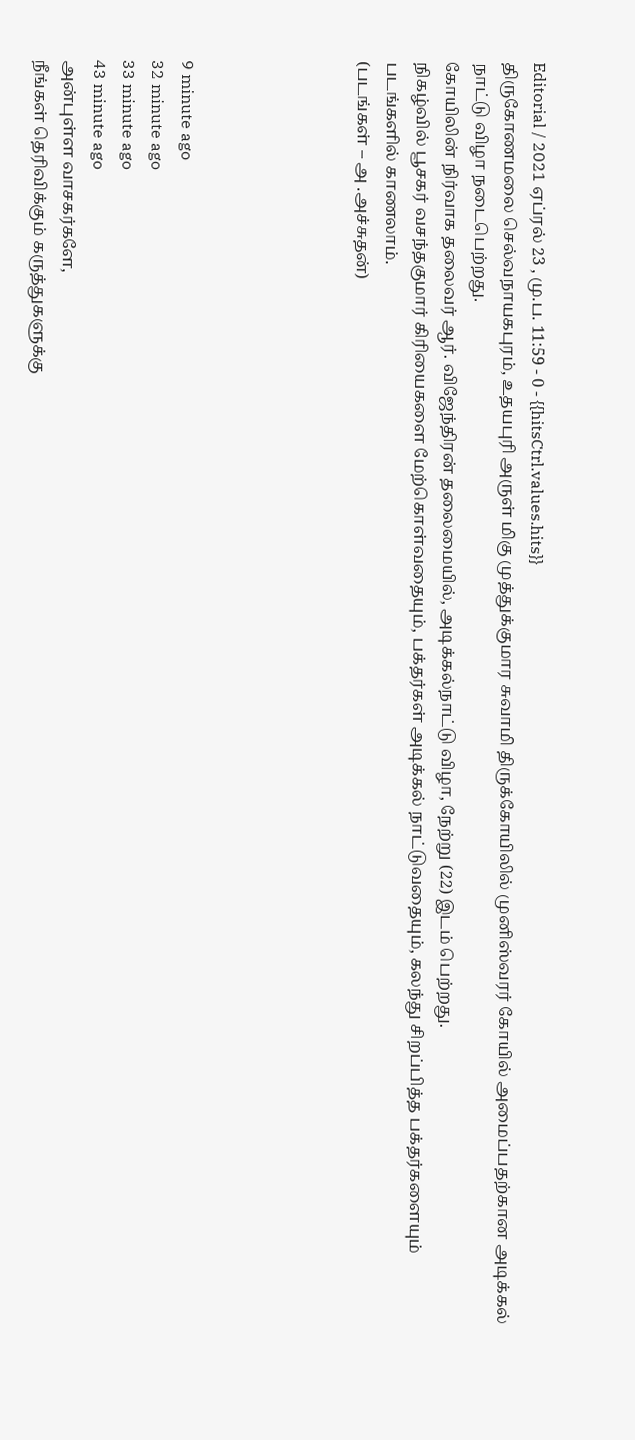Editorial / 2021 ஏப்ரல் 23 , மு.ப. 11:59 - 0 - {{hitsCtrl.values.hits}}
திருகோணமலை செல்வநாயகபுரம், உதயபுரி அருள் மிகு முத்துக்குமார சுவாமி திருக்கோயிலில் முனிஸ்வரர் கோயில் அமைப்பதற்கான அடிக்கல் நாட்டு விழா நடைபெற்றது.
கோயிலின் நிர்வாக தலைவர் ஆர். விஜேந்திரன் தலைமையில், அடிக்கல்நாட்டு விழா, நேற்று (22) இடம் பெற்றது.
நிகழ்வில் பூசகர் வசந்தகுமார் கிரியைகளை மேற்கொள்வதையும், பக்தர்கள் அடிக்கல் நாட்டுவதையும், கலந்து சிறப்பித்த பக்தர்களையும் படங்களில் காணலாம்.
(படங்கள் – அ .அச்சுதன்)





9 minute ago
32 minute ago
33 minute ago
43 minute ago
அன்புள்ள வாசகர்களே,
நீங்கள் தெரிவிக்கும் கருத்துகளுக்கு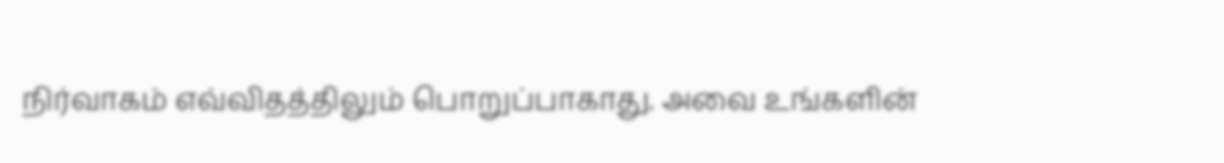நிர்வாகம் எவ்விதத்திலும் பொறுப்பாகாது. அவை உங்களின்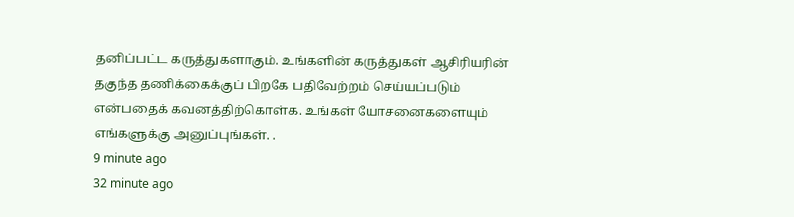தனிப்பட்ட கருத்துகளாகும். உங்களின் கருத்துகள் ஆசிரியரின் தகுந்த தணிக்கைக்குப் பிறகே பதிவேற்றம் செய்யப்படும் என்பதைக் கவனத்திற்கொள்க. உங்கள் யோசனைகளையும் எங்களுக்கு அனுப்புங்கள். .
9 minute ago
32 minute ago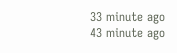33 minute ago
43 minute ago